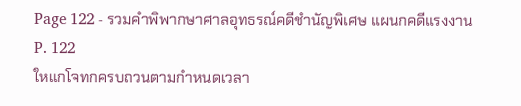Page 122 - รวมคำพิพากษาศาลอุทธรณ์คดีชำนัญพิเศษ แผนกคดีแรงงาน
P. 122
ใหแกโจทกครบถวนตามกำหนดเวลา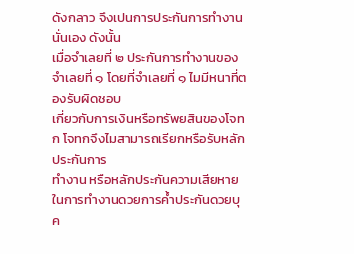ดังกลาว จึงเปนการประกันการทำงานนั่นเอง ดังนั้น
เมื่อจำเลยที่ ๒ ประกันการทำงานของจำเลยที่ ๑ โดยที่จำเลยที่ ๑ ไมมีหนาที่ตองรับผิดชอบ
เกี่ยวกับการเงินหรือทรัพยสินของโจทก โจทกจึงไมสามารถเรียกหรือรับหลักประกันการ
ทำงาน หรือหลักประกันความเสียหายในการทำงานดวยการค้ำประกันดวยบุค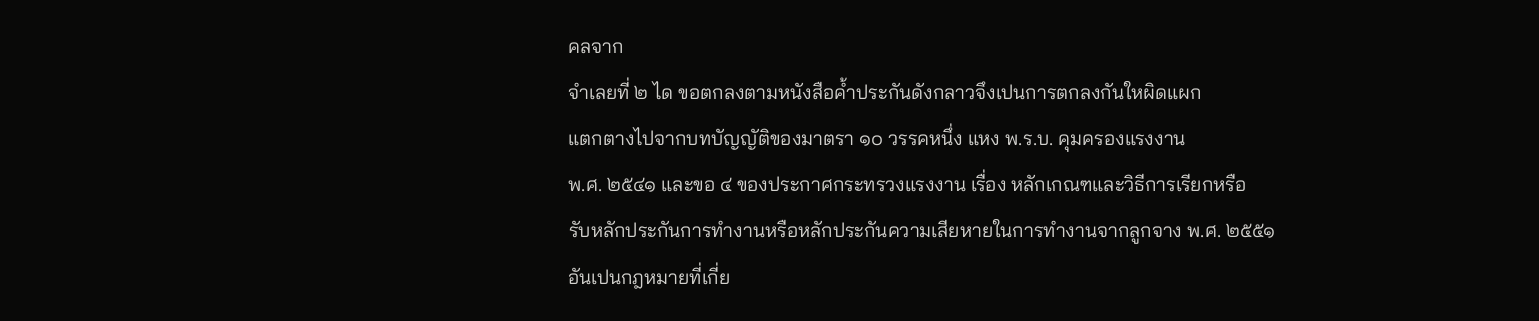คลจาก
จำเลยที่ ๒ ได ขอตกลงตามหนังสือค้ำประกันดังกลาวจึงเปนการตกลงกันใหผิดแผก
แตกตางไปจากบทบัญญัติของมาตรา ๑๐ วรรคหนึ่ง แหง พ.ร.บ. คุมครองแรงงาน
พ.ศ. ๒๕๔๑ และขอ ๔ ของประกาศกระทรวงแรงงาน เรื่อง หลักเกณฑและวิธีการเรียกหรือ
รับหลักประกันการทำงานหรือหลักประกันความเสียหายในการทำงานจากลูกจาง พ.ศ. ๒๕๕๑
อันเปนกฎหมายที่เกี่ย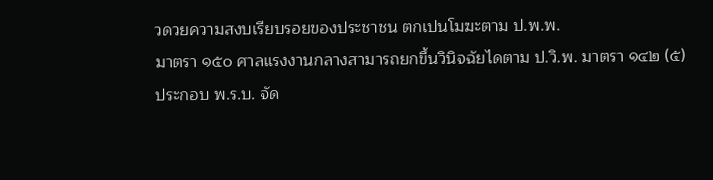วดวยความสงบเรียบรอยของประชาชน ตกเปนโมฆะตาม ป.พ.พ.
มาตรา ๑๕๐ ศาลแรงงานกลางสามารถยกขึ้นวินิจฉัยไดตาม ป.วิ.พ. มาตรา ๑๔๒ (๕)
ประกอบ พ.ร.บ. จัด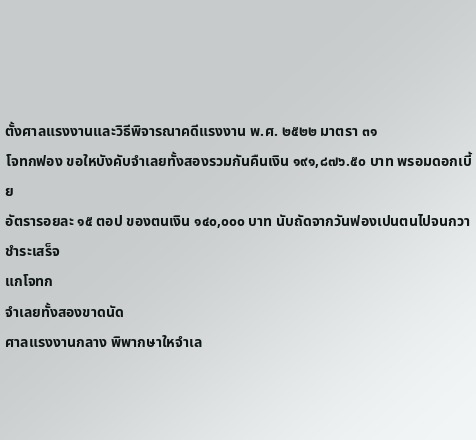ตั้งศาลแรงงานและวิธีพิจารณาคดีแรงงาน พ.ศ. ๒๕๒๒ มาตรา ๓๑
โจทกฟอง ขอใหบังคับจำเลยทั้งสองรวมกันคืนเงิน ๑๙๑,๘๗๖.๕๐ บาท พรอมดอกเบี้ย
อัตรารอยละ ๑๕ ตอป ของตนเงิน ๑๔๐,๐๐๐ บาท นับถัดจากวันฟองเปนตนไปจนกวาชำระเสร็จ
แกโจทก
จำเลยทั้งสองขาดนัด
ศาลแรงงานกลาง พิพากษาใหจำเล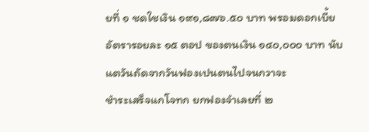ยที่ ๑ ชดใชเงิน ๑๙๑,๘๗๖.๕๐ บาท พรอมดอกเบี้ย
อัตรารอยละ ๑๕ ตอป ของตนเงิน ๑๔๐,๐๐๐ บาท นับแตวันถัดจากวันฟองเปนตนไปจนกวาจะ
ชำระเสร็จแกโจทก ยกฟองจำเลยที่ ๒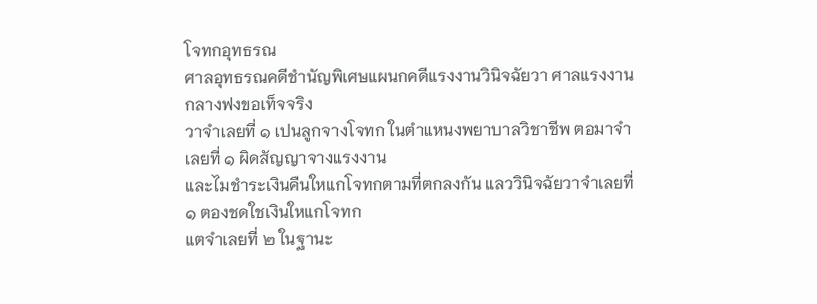โจทกอุทธรณ
ศาลอุทธรณคดีชำนัญพิเศษแผนกคดีแรงงานวินิจฉัยวา ศาลแรงงานกลางฟงขอเท็จจริง
วาจำเลยที่ ๑ เปนลูกจางโจทก ในตำแหนงพยาบาลวิชาชีพ ตอมาจำเลยที่ ๑ ผิดสัญญาจางแรงงาน
และไมชำระเงินคืนใหแกโจทกตามที่ตกลงกัน แลววินิจฉัยวาจำเลยที่ ๑ ตองชดใชเงินใหแกโจทก
แตจำเลยที่ ๒ ในฐานะ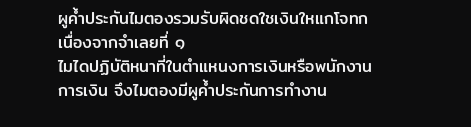ผูค้ำประกันไมตองรวมรับผิดชดใชเงินใหแกโจทก เนื่องจากจำเลยที่ ๑
ไมไดปฏิบัติหนาที่ในตำแหนงการเงินหรือพนักงานการเงิน จึงไมตองมีผูค้ำประกันการทำงาน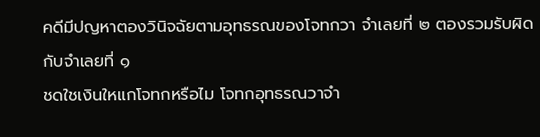คดีมีปญหาตองวินิจฉัยตามอุทธรณของโจทกวา จำเลยที่ ๒ ตองรวมรับผิดกับจำเลยที่ ๑
ชดใชเงินใหแกโจทกหรือไม โจทกอุทธรณวาจำ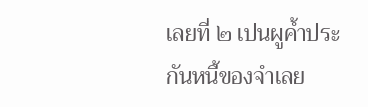เลยที่ ๒ เปนผูค้ำประกันหนี้ของจำเลย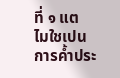ที่ ๑ แต
ไมใชเปนการค้ำประ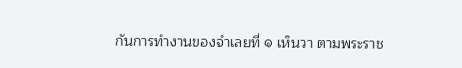กันการทำงานของจำเลยที่ ๑ เห็นวา ตามพระราช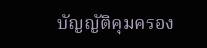บัญญัติคุมครอง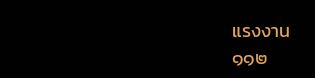แรงงาน
๑๑๒